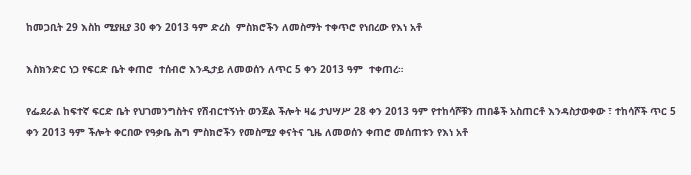ከመጋቢት 29 እስከ ሚያዚያ 30 ቀን 2013 ዓም ድረስ  ምስክሮችን ለመስማት ተቀጥሮ የነበረው የእነ አቶ

እስክንድር ነጋ የፍርድ ቤት ቀጠሮ  ተሰብሮ እንዲታይ ለመወሰን ለጥር 5 ቀን 2013 ዓም  ተቀጠረ።

የፌደራል ከፍተኛ ፍርድ ቤት የህገመንግስትና የሽብርተኝነት ወንጀል ችሎት ዛሬ ታህሣሥ 28 ቀን 2013 ዓም የተከሳሾቹን ጠበቆች አስጠርቶ እንዳስታወቀው ፣ ተከሳሾች ጥር 5 ቀን 2013 ዓም ችሎት ቀርበው የዓቃቤ ሕግ ምስክሮችን የመስሚያ ቀናትና ጊዜ ለመወሰን ቀጠሮ መሰጠቱን የእነ አቶ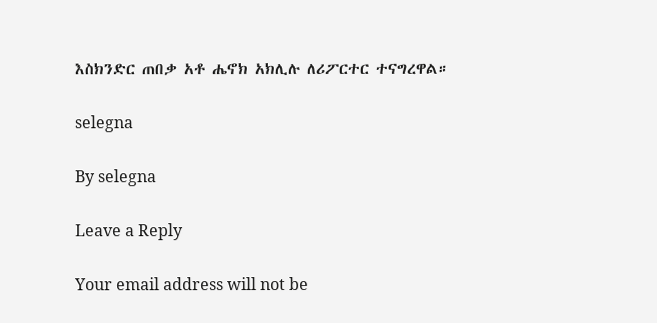እስክንድር ጠበቃ አቶ ሔኖክ አክሊሉ ለሪፖርተር ተናግረዋል።

selegna

By selegna

Leave a Reply

Your email address will not be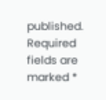published. Required fields are marked *